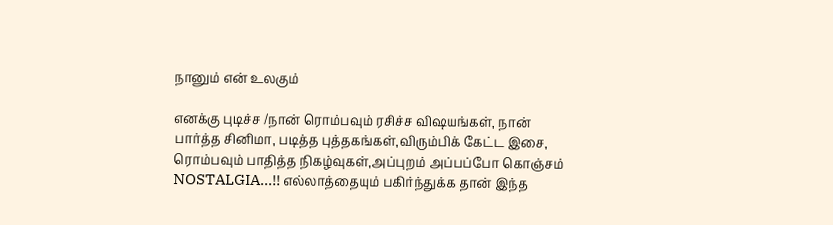நானும் என் உலகும்

எனக்கு புடிச்ச /நான் ரொம்பவும் ரசிச்ச விஷயங்கள், நான் பார்த்த சினிமா, படித்த புத்தகங்கள்,விரும்பிக் கேட்ட இசை, ரொம்பவும் பாதித்த நிகழ்வுகள்,அப்புறம் அப்பப்போ கொஞ்சம் NOSTALGIA...!! எல்லாத்தையும் பகிர்ந்துக்க தான் இந்த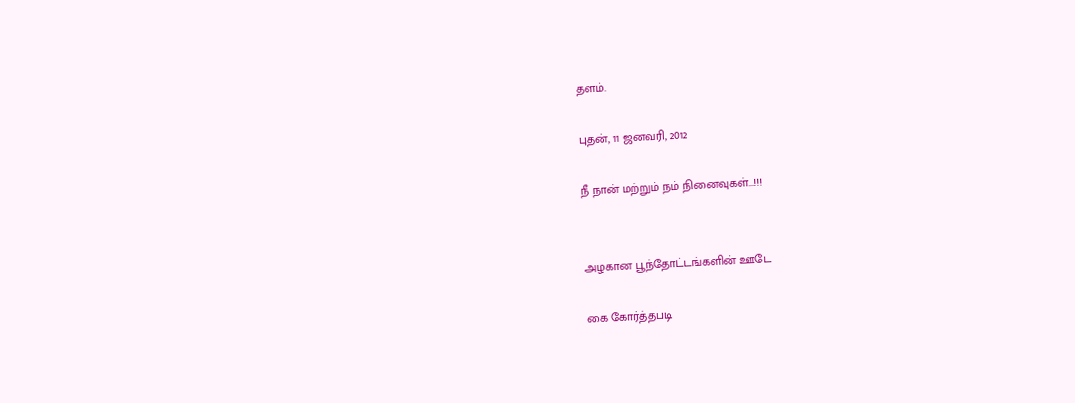தளம்.

புதன், 11 ஜனவரி, 2012

நீ நான் மற்றும் நம் நினைவுகள்...!!!


அழகான பூந்தோட்டங்களின் ஊடே

கை கோர்த்தபடி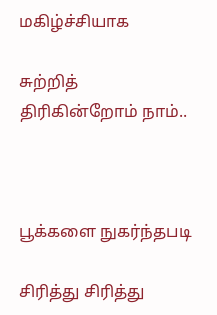மகிழ்ச்சியாக

சுற்றித் திரிகின்றோம் நாம்..



பூக்களை நுகர்ந்தபடி

சிரித்து சிரித்து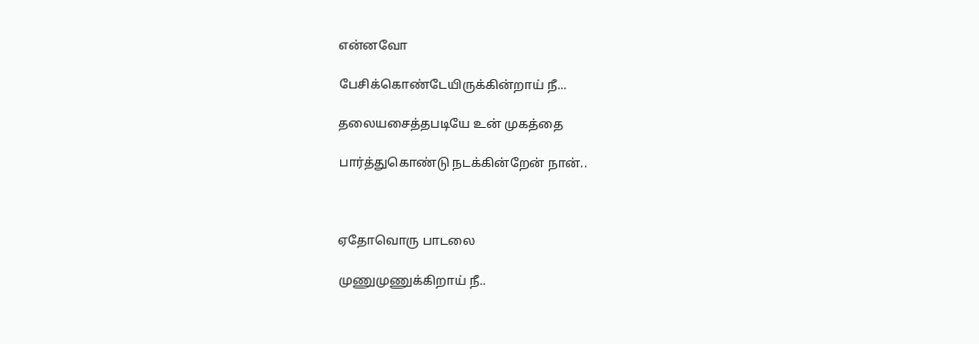என்னவோ

பேசிக்கொண்டேயிருக்கின்றாய் நீ...

தலையசைத்தபடியே உன் முகத்தை

பார்த்துகொண்டு நடக்கின்றேன் நான்..



ஏதோவொரு பாடலை

முணுமுணுக்கிறாய் நீ..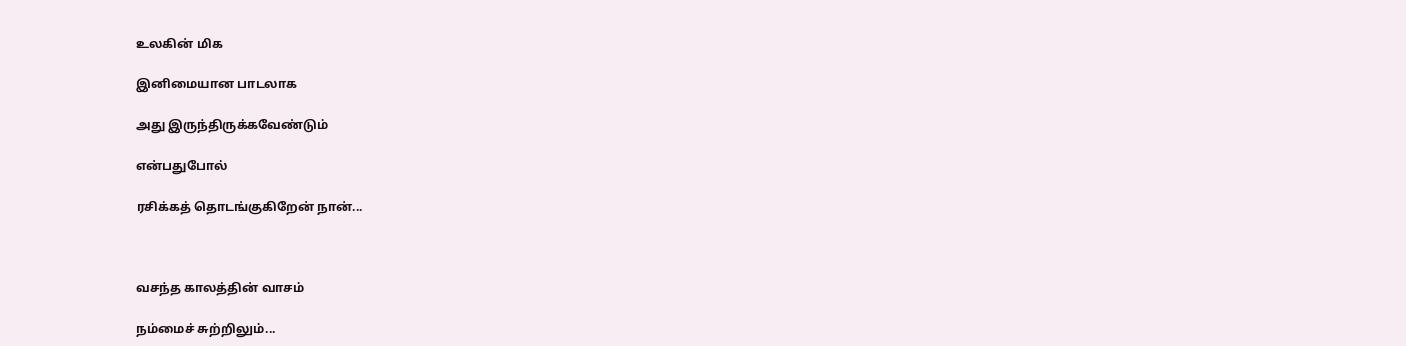உலகின் மிக

இனிமையான பாடலாக

அது இருந்திருக்கவேண்டும்

என்பதுபோல்

ரசிக்கத் தொடங்குகிறேன் நான்...



வசந்த காலத்தின் வாசம்

நம்மைச் சுற்றிலும்...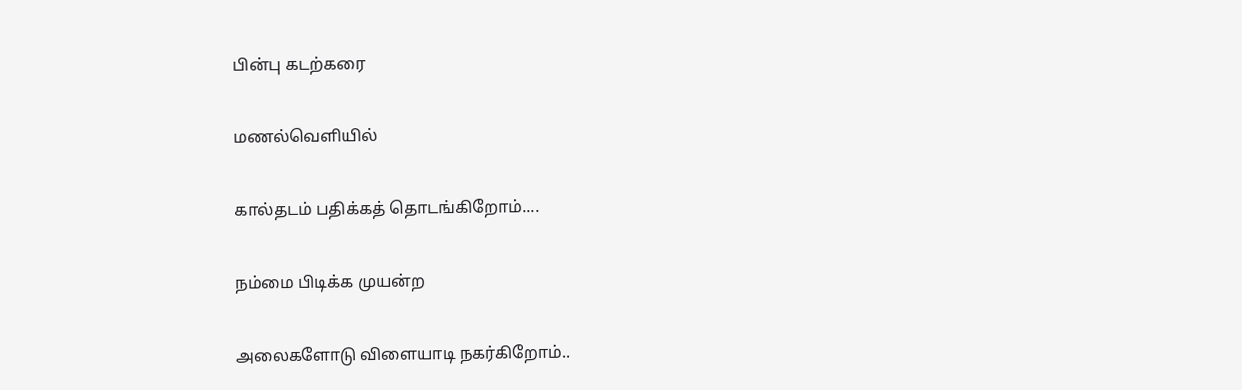பின்பு கடற்கரை

மணல்வெளியில்

கால்தடம் பதிக்கத் தொடங்கிறோம்....

நம்மை பிடிக்க முயன்ற

அலைகளோடு விளையாடி நகர்கிறோம்..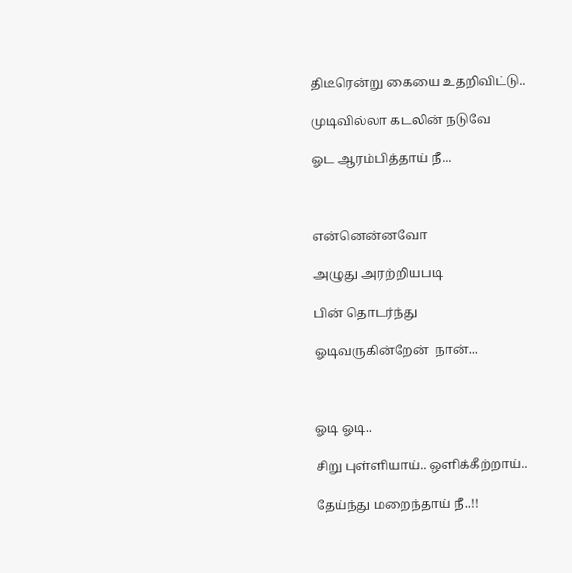திடீரென்று கையை உதறிவிட்டு..

முடிவில்லா கடலின் நடுவே

ஓட ஆரம்பித்தாய் நீ...



என்னென்னவோ

அழுது அரற்றியபடி

பின் தொடர்ந்து

ஓடிவருகின்றேன்  நான்...



ஓடி ஓடி..

சிறு புள்ளியாய்.. ஒளிக்கீற்றாய்..

தேய்ந்து மறைந்தாய் நீ..!!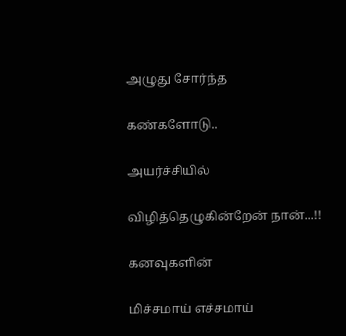அழுது சோர்ந்த

கண்களோடு..

அயர்ச்சியில்

விழித்தெழுகின்றேன் நான்...!!

கனவுகளின்

மிச்சமாய் எச்சமாய்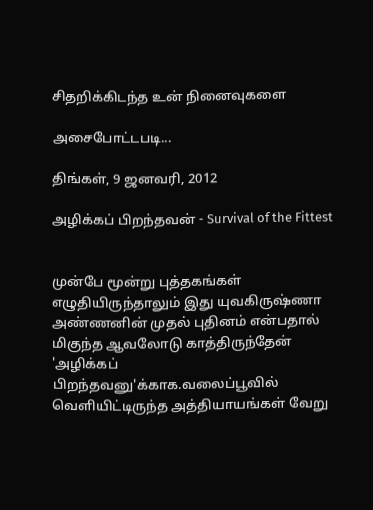சிதறிக்கிடந்த உன் நினைவுகளை

அசைபோட்டபடி...

திங்கள், 9 ஜனவரி, 2012

அழிக்கப் பிறந்தவன் - Survival of the Fittest


முன்பே மூன்று புத்தகங்கள் எழுதியிருந்தாலும் இது யுவகிருஷ்ணா அண்ணனின் முதல் புதினம் என்பதால் மிகுந்த ஆவலோடு காத்திருந்தேன் 'அழிக்கப் பிறந்தவனு'க்காக.வலைப்பூவில் வெளியிட்டிருந்த அத்தியாயங்கள் வேறு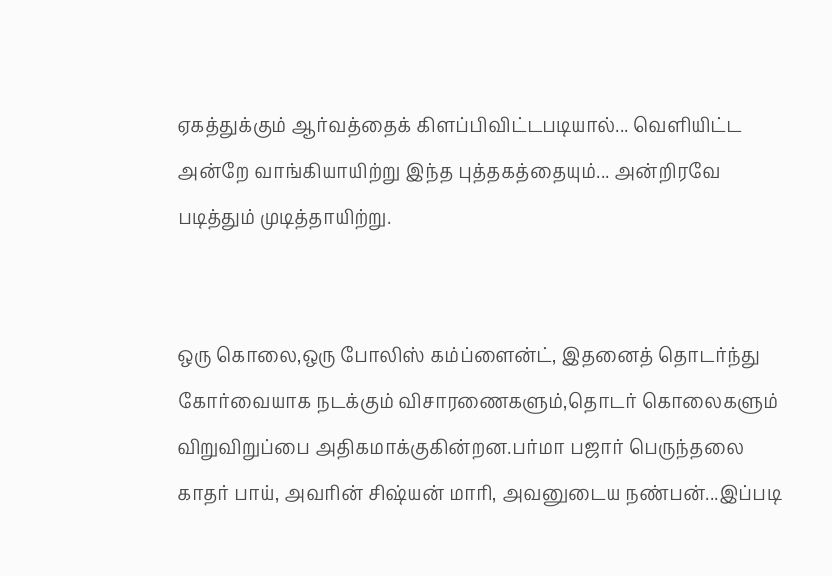ஏகத்துக்கும் ஆர்வத்தைக் கிளப்பிவிட்டபடியால்... வெளியிட்ட அன்றே வாங்கியாயிற்று இந்த புத்தகத்தையும்... அன்றிரவே படித்தும் முடித்தாயிற்று.


ஒரு கொலை,ஒரு போலிஸ் கம்ப்ளைன்ட், இதனைத் தொடர்ந்து கோர்வையாக நடக்கும் விசாரணைகளும்,தொடர் கொலைகளும் விறுவிறுப்பை அதிகமாக்குகின்றன.பர்மா பஜார் பெருந்தலை காதர் பாய், அவரின் சிஷ்யன் மாரி, அவனுடைய நண்பன்...இப்படி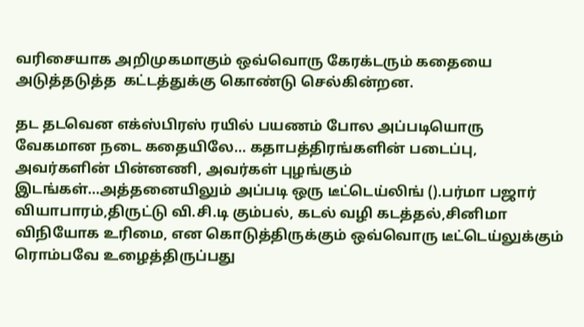வரிசையாக அறிமுகமாகும் ஒவ்வொரு கேரக்டரும் கதையை அடுத்தடுத்த  கட்டத்துக்கு கொண்டு செல்கின்றன.

தட தடவென எக்ஸ்பிரஸ் ரயில் பயணம் போல அப்படியொரு வேகமான நடை கதையிலே... கதாபத்திரங்களின் படைப்பு, அவர்களின் பின்னணி, அவர்கள் புழங்கும் இடங்கள்...அத்தனையிலும் அப்படி ஒரு டீட்டெய்லிங் ().பர்மா பஜார் வியாபாரம்,திருட்டு வி.சி.டி கும்பல், கடல் வழி கடத்தல்,சினிமா விநியோக உரிமை, என கொடுத்திருக்கும் ஒவ்வொரு டீட்டெய்லுக்கும் ரொம்பவே உழைத்திருப்பது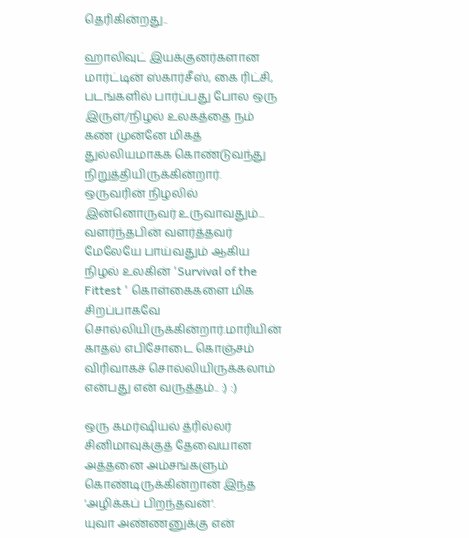தெரிகின்றது..

ஹாலிவுட் இயக்குனர்களான மார்ட்டின் ஸ்கார்சீஸ், கை ரிட்சி, படங்களில் பார்ப்பது போல ஒரு இருள்/நிழல் உலகத்தை நம் கண் முன்னே மிகத் துல்லியமாகக கொண்டுவந்து நிறுத்தியிருக்கின்றார். ஒருவரின் நிழலில் இன்னொருவர் உருவாவதும்... வளர்ந்தபின் வளர்த்தவர் மேலேயே பாய்வதும் ஆகிய நிழல் உலகின் 'Survival of the Fittest ' கொள்கைகளை மிக சிறப்பாகவே சொல்லியிருக்கின்றார்.மாரியின் காதல் எபிசோடை கொஞ்சம் விரிவாகச் சொல்லியிருக்கலாம் என்பது என் வருத்தம்.. :) :)

ஒரு கமர்ஷியல் த்ரில்லர் சினிமாவுக்குத் தேவையான அத்தனை அம்சங்களும் கொண்டிருக்கின்றான் இந்த 'அழிக்கப் பிறந்தவன்'.
யுவா அண்ணனுக்கு என்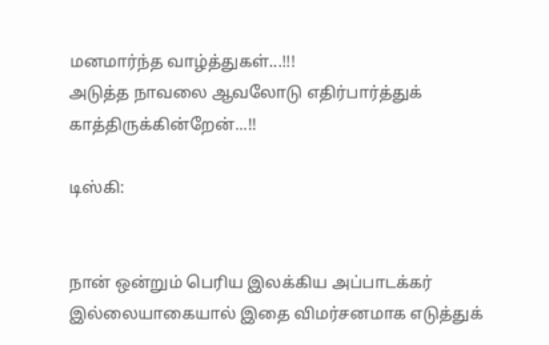மனமார்ந்த வாழ்த்துகள்...!!!
அடுத்த நாவலை ஆவலோடு எதிர்பார்த்துக் காத்திருக்கின்றேன்...!!

டிஸ்கி:


நான் ஒன்றும் பெரிய இலக்கிய அப்பாடக்கர் இல்லையாகையால் இதை விமர்சனமாக எடுத்துக்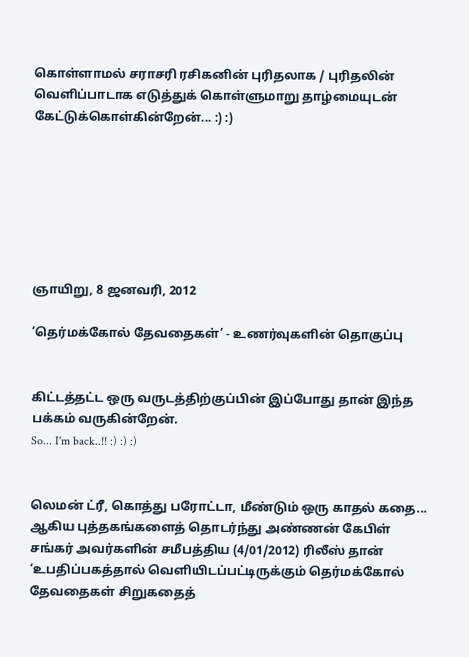கொள்ளாமல் சராசரி ரசிகனின் புரிதலாக / புரிதலின் வெளிப்பாடாக எடுத்துக் கொள்ளுமாறு தாழ்மையுடன் கேட்டுக்கொள்கின்றேன்... :) :)







ஞாயிறு, 8 ஜனவரி, 2012

’தெர்மக்கோல் தேவதைகள்’ - உணர்வுகளின் தொகுப்பு


கிட்டத்தட்ட ஒரு வருடத்திற்குப்பின் இப்போது தான் இந்த பக்கம் வருகின்றேன்.
So... I'm back..!! :) :) :)


லெமன் ட்ரீ, கொத்து பரோட்டா, மீண்டும் ஒரு காதல் கதை... ஆகிய புத்தகங்களைத் தொடர்ந்து அண்ணன் கேபிள் சங்கர் அவர்களின் சமீபத்திய (4/01/2012) ரிலீஸ் தான் ‘உபதிப்பகத்தால் வெளியிடப்பட்டிருக்கும் தெர்மக்கோல் தேவதைகள் சிறுகதைத்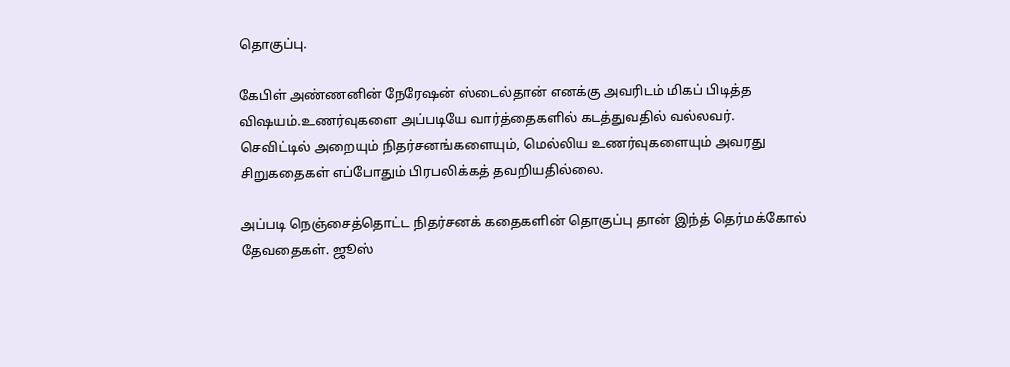தொகுப்பு.

கேபிள் அண்ணனின் நேரேஷன் ஸ்டைல்தான் எனக்கு அவரிடம் மிகப் பிடித்த விஷயம்.உணர்வுகளை அப்படியே வார்த்தைகளில் கடத்துவதில் வல்லவர்.
செவிட்டில் அறையும் நிதர்சனங்களையும், மெல்லிய உணர்வுகளையும் அவரது சிறுகதைகள் எப்போதும் பிரபலிக்கத் தவறியதில்லை.

அப்படி நெஞ்சைத்தொட்ட நிதர்சனக் கதைகளின் தொகுப்பு தான் இந்த் தெர்மக்கோல் தேவதைகள். ஜூஸ்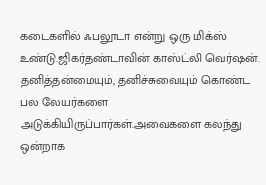கடைகளில் ஃபலூடா என்று ஒரு மிக்ஸ் உண்டு.ஜிகர்தண்டாவின் காஸ்ட்லி வெர்ஷன். தனித்தன்மையும், தனிச்சுவையும் கொண்ட பல லேயர்களை அடுக்கியிருப்பார்கள்.அவைகளை கலந்து ஒன்றாக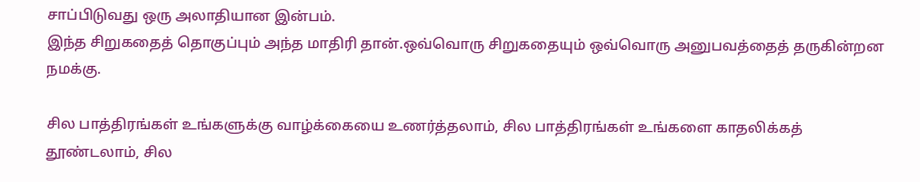சாப்பிடுவது ஒரு அலாதியான இன்பம்.
இந்த சிறுகதைத் தொகுப்பும் அந்த மாதிரி தான்.ஒவ்வொரு சிறுகதையும் ஒவ்வொரு அனுபவத்தைத் தருகின்றன நமக்கு.

சில பாத்திரங்கள் உங்களுக்கு வாழ்க்கையை உணர்த்தலாம், சில பாத்திரங்கள் உங்களை காதலிக்கத் தூண்டலாம், சில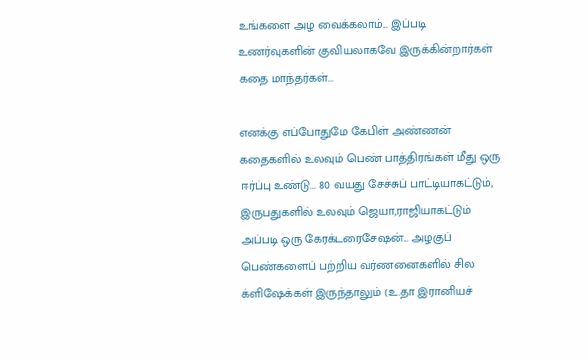உங்களை அழ வைக்கலாம்... இப்படி உணர்வுகளின் குவியலாகவே இருக்கின்றார்கள் கதை மாந்தர்கள்...

எனக்கு எப்போதுமே கேபிள் அண்ணன் கதைகளில் உலவும் பெண் பாத்திரங்கள் மீது ஒரு ஈர்ப்பு உண்டு... 80 வயது சேச்சுப் பாட்டியாகட்டும், இருபதுகளில் உலவும் ஜெயா,ராஜியாகட்டும் அப்படி ஒரு கேரக்டரைசேஷன்... அழகுப் பெண்களைப் பற்றிய வர்ணனைகளில் சில க்ளிஷேக்கள் இருந்தாலும் (உ.தா இரானியச்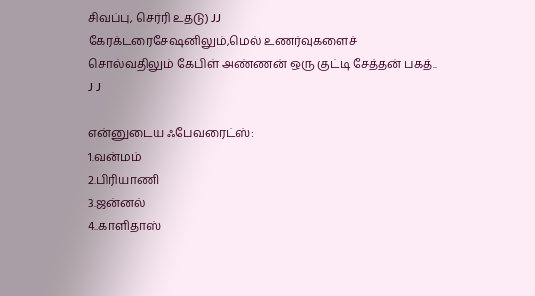சிவப்பு, செர்ரி உதடு) JJ
கேரக்டரைசேஷனிலும்,மெல் உணர்வுகளைச் சொல்வதிலும் கேபிள் அண்ணன் ஒரு குட்டி சேத்தன் பகத்.. J J

என்னுடைய ஃபேவரைட்ஸ்:
1.வன்மம்
2.பிரியாணி
3.ஜன்னல்
4..காளிதாஸ்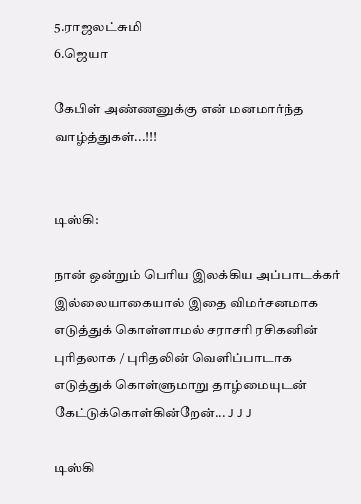5.ராஜலட்சுமி
6.ஜெயா

கேபிள் அண்ணனுக்கு என் மனமார்ந்த வாழ்த்துகள்...!!!


டிஸ்கி:

நான் ஒன்றும் பெரிய இலக்கிய அப்பாடக்கர் இல்லையாகையால் இதை விமர்சனமாக எடுத்துக் கொள்ளாமல் சராசரி ரசிகனின் புரிதலாக / புரிதலின் வெளிப்பாடாக எடுத்துக் கொள்ளுமாறு தாழ்மையுடன் கேட்டுக்கொள்கின்றேன்... J J J

டிஸ்கி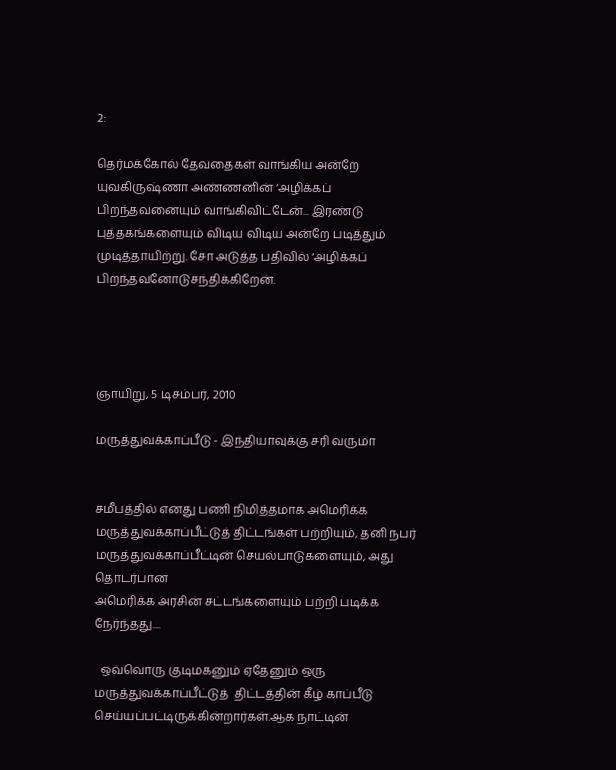2:

தெர்மக்கோல் தேவதைகள் வாங்கிய அன்றே யுவகிருஷ்ணா அண்ணனின் ‘அழிக்கப் பிறந்தவனையும் வாங்கிவிட்டேன்... இரண்டு புத்தகங்களையும் விடிய விடிய அன்றே படித்தும் முடித்தாயிற்று. சோ அடுத்த பதிவில் ‘அழிக்கப் பிறந்தவனோடுசந்திக்கிறேன்.




ஞாயிறு, 5 டிசம்பர், 2010

மருத்துவக்காப்பீடு - இந்தியாவுக்கு சரி வருமா


சமீபத்தில் எனது பணி நிமித்தமாக அமெரிக்க மருத்துவக்காப்பீட்டுத் திட்டங்கள் பற்றியும், தனி நபர் மருத்துவக்காப்பீட்டின் செயல்பாடுகளையும், அது தொடர்பான
அமெரிக்க அரசின் சட்டங்களையும் பற்றி படிக்க நேர்ந்தது....

  ஒவ்வொரு குடிமகனும் ஏதேனும் ஒரு மருத்துவக்காப்பீட்டுத்  திட்டத்தின் கீழ் காப்பீடு  செய்யப்பட்டிருக்கின்றார்கள்.ஆக நாட்டின்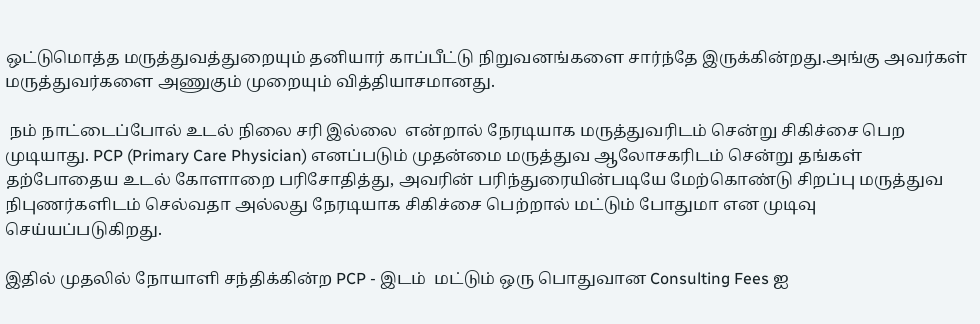ஒட்டுமொத்த மருத்துவத்துறையும் தனியார் காப்பீட்டு நிறுவனங்களை சார்ந்தே இருக்கின்றது.அங்கு அவர்கள் மருத்துவர்களை அணுகும் முறையும் வித்தியாசமானது.

 நம் நாட்டைப்போல் உடல் நிலை சரி இல்லை  என்றால் நேரடியாக மருத்துவரிடம் சென்று சிகிச்சை பெற முடியாது. PCP (Primary Care Physician) எனப்படும் முதன்மை மருத்துவ ஆலோசகரிடம் சென்று தங்கள் தற்போதைய உடல் கோளாறை பரிசோதித்து, அவரின் பரிந்துரையின்படியே மேற்கொண்டு சிறப்பு மருத்துவ நிபுணர்களிடம் செல்வதா அல்லது நேரடியாக சிகிச்சை பெற்றால் மட்டும் போதுமா என முடிவு செய்யப்படுகிறது.

இதில் முதலில் நோயாளி சந்திக்கின்ற PCP - இடம்  மட்டும் ஒரு பொதுவான Consulting Fees ஐ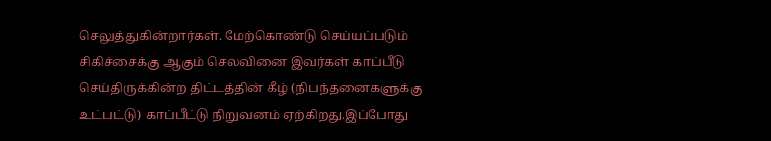செலுத்துகின்றார்கள். மேற்கொண்டு செய்யப்படும் சிகிச்சைக்கு ஆகும் செலவினை இவர்கள் காப்பீடு  செய்திருக்கின்ற திட்டத்தின் கீழ் (நிபந்தனைகளுக்கு உட்பட்டு) காப்பீட்டு நிறுவனம் ஏற்கிறது.இப்போது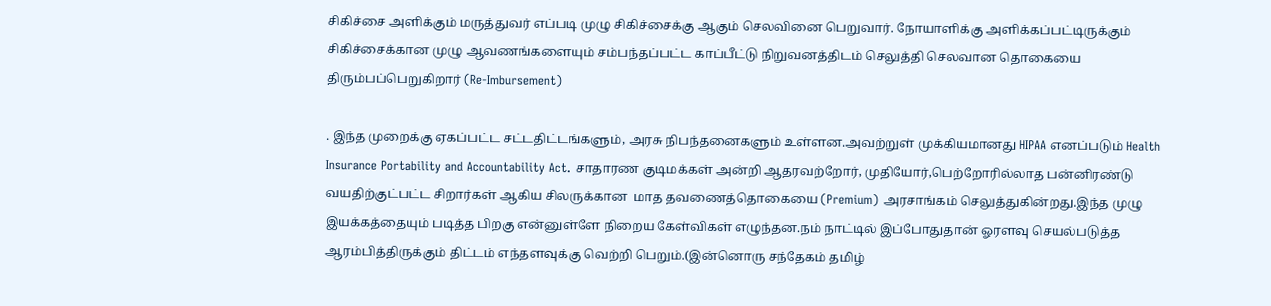சிகிச்சை அளிக்கும் மருத்துவர் எப்படி முழு சிகிச்சைக்கு ஆகும் செலவினை பெறுவார். நோயாளிக்கு அளிக்கப்பட்டிருக்கும் சிகிச்சைக்கான முழு ஆவணங்களையும் சம்பந்தப்பட்ட காப்பீட்டு நிறுவனத்திடம் செலுத்தி செலவான தொகையை திரும்பப்பெறுகிறார் (Re-Imbursement)

. இந்த முறைக்கு ஏகப்பட்ட சட்டதிட்டங்களும், அரசு நிபந்தனைகளும் உள்ளன.அவற்றுள் முக்கியமானது HIPAA எனப்படும் Health Insurance Portability and Accountability Act. சாதாரண குடிமக்கள் அன்றி ஆதரவற்றோர், முதியோர்,பெற்றோரில்லாத பன்னிரண்டு வயதிற்குட்பட்ட சிறார்கள் ஆகிய சிலருக்கான  மாத தவணைத்தொகையை (Premium) அரசாங்கம் செலுத்துகின்றது.இந்த முழு இயக்கத்தையும் படித்த பிறகு என்னுள்ளே நிறைய கேள்விகள் எழுந்தன.நம் நாட்டில் இப்போதுதான் ஓரளவு செயல்படுத்த ஆரம்பித்திருக்கும் திட்டம் எந்தளவுக்கு வெற்றி பெறும்.(இன்னொரு சந்தேகம் தமிழ்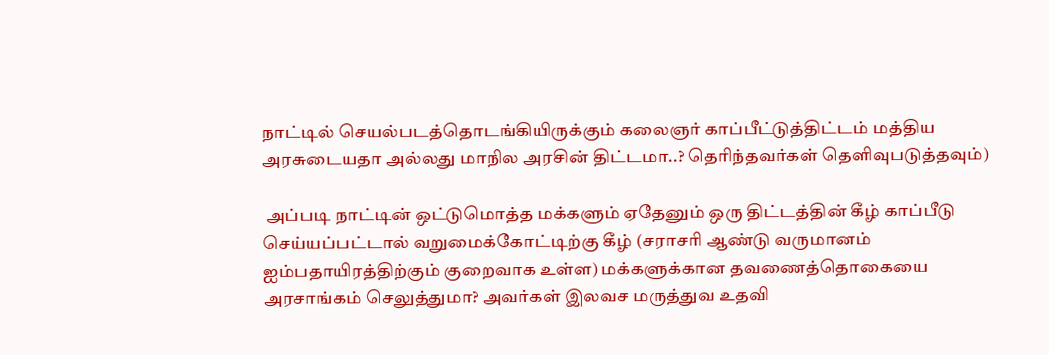நாட்டில் செயல்படத்தொடங்கியிருக்கும் கலைஞர் காப்பீட்டுத்திட்டம் மத்திய அரசுடையதா அல்லது மாநில அரசின் திட்டமா..? தெரிந்தவர்கள் தெளிவுபடுத்தவும்)

 அப்படி நாட்டின் ஒட்டுமொத்த மக்களும் ஏதேனும் ஒரு திட்டத்தின் கீழ் காப்பீடு செய்யப்பட்டால் வறுமைக்கோட்டிற்கு கீழ் (சராசரி ஆண்டு வருமானம் ஐம்பதாயிரத்திற்கும் குறைவாக உள்ள) மக்களுக்கான தவணைத்தொகையை அரசாங்கம் செலுத்துமா? அவர்கள் இலவச மருத்துவ உதவி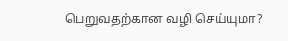பெறுவதற்கான வழி செய்யுமா?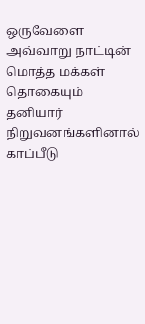ஒருவேளை அவ்வாறு நாட்டின் மொத்த மக்கள் தொகையும் தனியார் நிறுவனங்களினால் காப்பீடு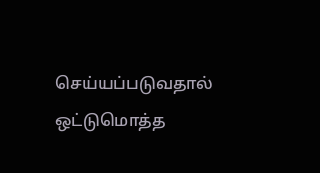செய்யப்படுவதால் ஒட்டுமொத்த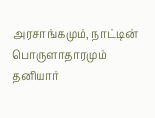அரசாங்கமும், நாட்டின் பொருளாதாரமும் தனியார்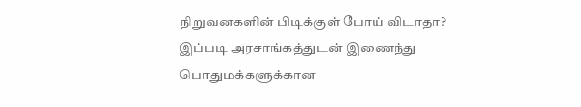நிறுவனகளின் பிடிக்குள் போய் விடாதா? இப்படி அரசாங்கத்துடன் இணைந்து பொதுமக்களுக்கான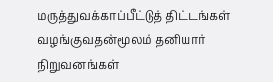மருத்துவக்காப்பீட்டுத் திட்டங்கள் வழங்குவதன்மூலம் தனியார் நிறுவனங்கள்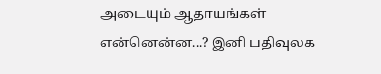அடையும் ஆதாயங்கள் என்னென்ன...? இனி பதிவுலக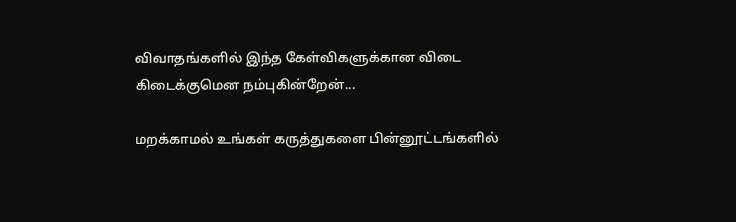விவாதங்களில் இந்த கேள்விகளுக்கான விடை கிடைக்குமென நம்புகின்றேன்...

மறக்காமல் உங்கள் கருத்துகளை பின்னூட்டங்களில்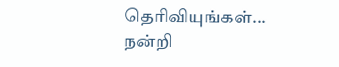தெரிவியுங்கள்...
நன்றி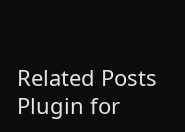Related Posts Plugin for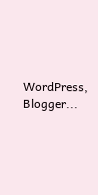WordPress, Blogger...